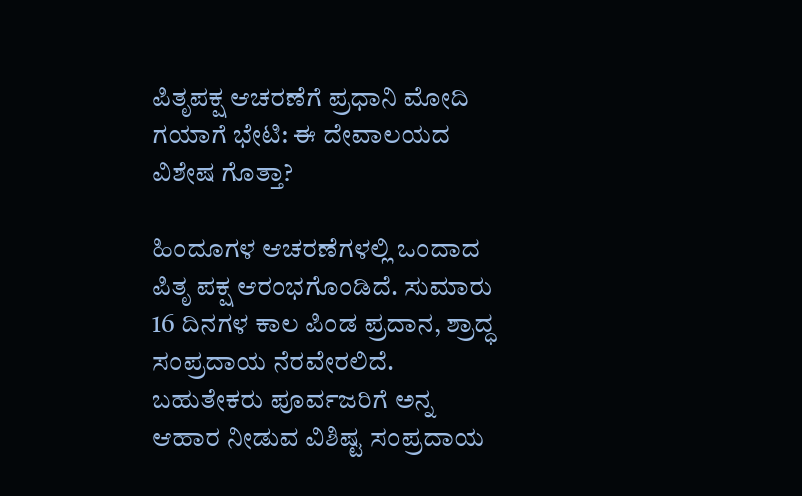ಪಿತೃಪಕ್ಷ ಆಚರಣೆಗೆ ಪ್ರಧಾನಿ ಮೋದಿ ಗಯಾಗೆ ಭೇಟಿ: ಈ ದೇವಾಲಯದ ವಿಶೇಷ ಗೊತ್ತಾ?

ಹಿಂದೂಗಳ ಆಚರಣೆಗಳಲ್ಲಿ ಒಂದಾದ ಪಿತೃ ಪಕ್ಷ ಆರಂಭಗೊಂಡಿದೆ. ಸುಮಾರು 16 ದಿನಗಳ ಕಾಲ ಪಿಂಡ ಪ್ರದಾನ, ಶ್ರಾದ್ಧ ಸಂಪ್ರದಾಯ ನೆರವೇರಲಿದೆ. ಬಹುತೇಕರು ಪೂರ್ವಜರಿಗೆ ಅನ್ನ ಆಹಾರ ನೀಡುವ ವಿಶಿಷ್ಟ ಸಂಪ್ರದಾಯ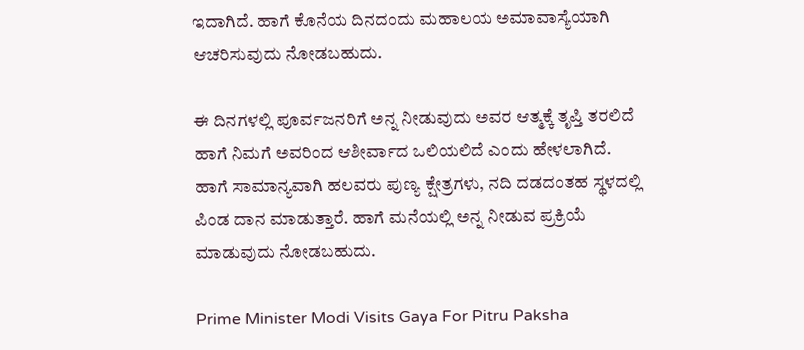ಇದಾಗಿದೆ. ಹಾಗೆ ಕೊನೆಯ ದಿನದಂದು ಮಹಾಲಯ ಅಮಾವಾಸ್ಯೆಯಾಗಿ ಆಚರಿಸುವುದು ನೋಡಬಹುದು.

ಈ ದಿನಗಳಲ್ಲಿ ಪೂರ್ವಜನರಿಗೆ ಅನ್ನ ನೀಡುವುದು ಅವರ ಆತ್ಮಕ್ಕೆ ತೃಪ್ತಿ ತರಲಿದೆ ಹಾಗೆ ನಿಮಗೆ ಅವರಿಂದ ಆಶೀರ್ವಾದ ಒಲಿಯಲಿದೆ ಎಂದು ಹೇಳಲಾಗಿದೆ. ಹಾಗೆ ಸಾಮಾನ್ಯವಾಗಿ ಹಲವರು ಪುಣ್ಯ ಕ್ಷೇತ್ರಗಳು, ನದಿ ದಡದಂತಹ ಸ್ಥಳದಲ್ಲಿ ಪಿಂಡ ದಾನ ಮಾಡುತ್ತಾರೆ. ಹಾಗೆ ಮನೆಯಲ್ಲಿ ಅನ್ನ ನೀಡುವ ಪ್ರಕ್ರಿಯೆ ಮಾಡುವುದು ನೋಡಬಹುದು.

Prime Minister Modi Visits Gaya For Pitru Paksha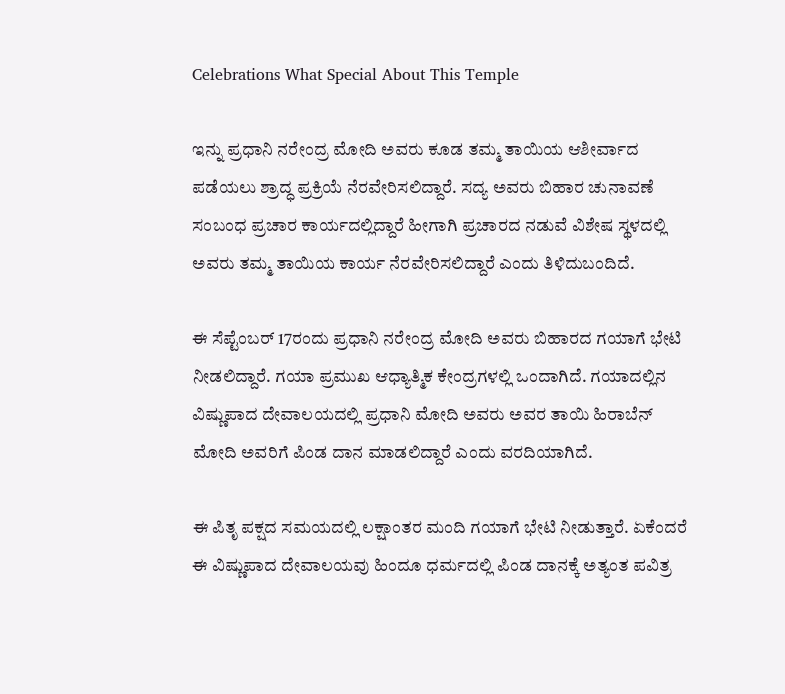Celebrations What Special About This Temple

ಇನ್ನು ಪ್ರಧಾನಿ ನರೇಂದ್ರ ಮೋದಿ ಅವರು ಕೂಡ ತಮ್ಮ ತಾಯಿಯ ಆಶೀರ್ವಾದ ಪಡೆಯಲು ಶ್ರಾದ್ಧ ಪ್ರಕ್ರಿಯೆ ನೆರವೇರಿಸಲಿದ್ದಾರೆ. ಸದ್ಯ ಅವರು ಬಿಹಾರ ಚುನಾವಣೆ ಸಂಬಂಧ ಪ್ರಚಾರ ಕಾರ್ಯದಲ್ಲಿದ್ದಾರೆ ಹೀಗಾಗಿ ಪ್ರಚಾರದ ನಡುವೆ ವಿಶೇಷ ಸ್ಥಳದಲ್ಲಿ ಅವರು ತಮ್ಮ ತಾಯಿಯ ಕಾರ್ಯ ನೆರವೇರಿಸಲಿದ್ದಾರೆ ಎಂದು ತಿಳಿದುಬಂದಿದೆ.

ಈ ಸೆಪ್ಟೆಂಬರ್ 17ರಂದು ಪ್ರಧಾನಿ ನರೇಂದ್ರ ಮೋದಿ ಅವರು ಬಿಹಾರದ ಗಯಾಗೆ ಭೇಟಿ ನೀಡಲಿದ್ದಾರೆ. ಗಯಾ ಪ್ರಮುಖ ಆಧ್ಯಾತ್ಮಿಕ ಕೇಂದ್ರಗಳಲ್ಲಿ ಒಂದಾಗಿದೆ. ಗಯಾದಲ್ಲಿನ ವಿಷ್ಣುಪಾದ ದೇವಾಲಯದಲ್ಲಿ ಪ್ರಧಾನಿ ಮೋದಿ ಅವರು ಅವರ ತಾಯಿ ಹಿರಾಬೆನ್ ಮೋದಿ ಅವರಿಗೆ ಪಿಂಡ ದಾನ ಮಾಡಲಿದ್ದಾರೆ ಎಂದು ವರದಿಯಾಗಿದೆ.

ಈ ಪಿತೃ ಪಕ್ಷದ ಸಮಯದಲ್ಲಿ ಲಕ್ಷಾಂತರ ಮಂದಿ ಗಯಾಗೆ ಭೇಟಿ ನೀಡುತ್ತಾರೆ. ಏಕೆಂದರೆ ಈ ವಿಷ್ಣುಪಾದ ದೇವಾಲಯವು ಹಿಂದೂ ಧರ್ಮದಲ್ಲಿ ಪಿಂಡ ದಾನಕ್ಕೆ ಅತ್ಯಂತ ಪವಿತ್ರ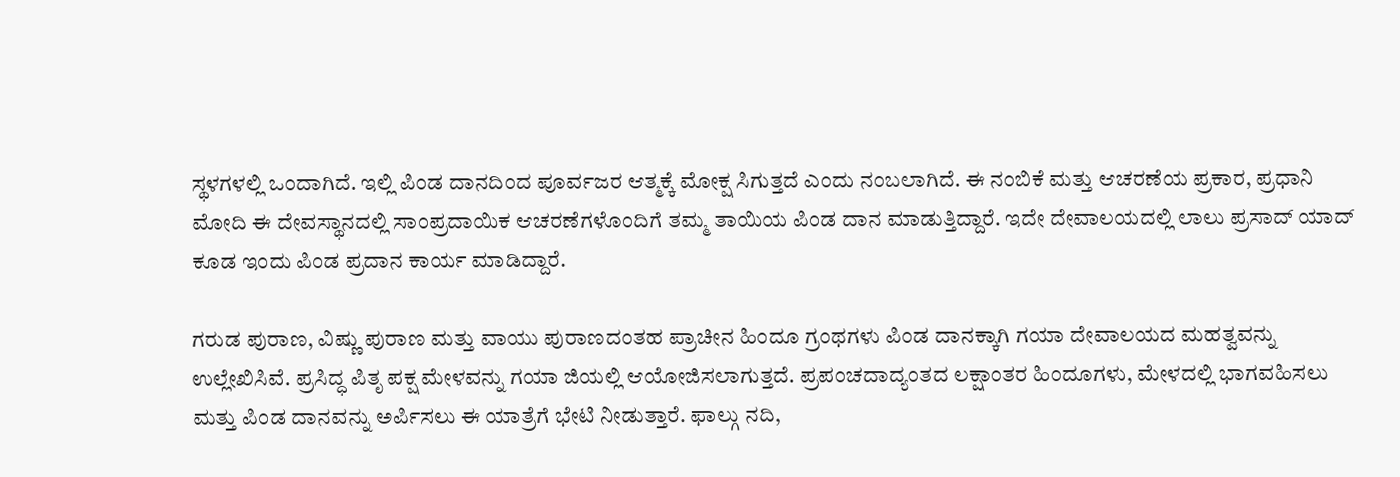ಸ್ಥಳಗಳಲ್ಲಿ ಒಂದಾಗಿದೆ. ಇಲ್ಲಿ ಪಿಂಡ ದಾನದಿಂದ ಪೂರ್ವಜರ ಆತ್ಮಕ್ಕೆ ಮೋಕ್ಷ ಸಿಗುತ್ತದೆ ಎಂದು ನಂಬಲಾಗಿದೆ. ಈ ನಂಬಿಕೆ ಮತ್ತು ಆಚರಣೆಯ ಪ್ರಕಾರ, ಪ್ರಧಾನಿ ಮೋದಿ ಈ ದೇವಸ್ಥಾನದಲ್ಲಿ ಸಾಂಪ್ರದಾಯಿಕ ಆಚರಣೆಗಳೊಂದಿಗೆ ತಮ್ಮ ತಾಯಿಯ ಪಿಂಡ ದಾನ ಮಾಡುತ್ತಿದ್ದಾರೆ. ಇದೇ ದೇವಾಲಯದಲ್ಲಿ ಲಾಲು ಪ್ರಸಾದ್ ಯಾದ್ ಕೂಡ ಇಂದು ಪಿಂಡ ಪ್ರದಾನ ಕಾರ್ಯ ಮಾಡಿದ್ದಾರೆ.

ಗರುಡ ಪುರಾಣ, ವಿಷ್ಣು ಪುರಾಣ ಮತ್ತು ವಾಯು ಪುರಾಣದಂತಹ ಪ್ರಾಚೀನ ಹಿಂದೂ ಗ್ರಂಥಗಳು ಪಿಂಡ ದಾನಕ್ಕಾಗಿ ಗಯಾ ದೇವಾಲಯದ ಮಹತ್ವವನ್ನು ಉಲ್ಲೇಖಿಸಿವೆ. ಪ್ರಸಿದ್ಧ ಪಿತೃ ಪಕ್ಷ ಮೇಳವನ್ನು ಗಯಾ ಜಿಯಲ್ಲಿ ಆಯೋಜಿಸಲಾಗುತ್ತದೆ. ಪ್ರಪಂಚದಾದ್ಯಂತದ ಲಕ್ಷಾಂತರ ಹಿಂದೂಗಳು, ಮೇಳದಲ್ಲಿ ಭಾಗವಹಿಸಲು ಮತ್ತು ಪಿಂಡ ದಾನವನ್ನು ಅರ್ಪಿಸಲು ಈ ಯಾತ್ರೆಗೆ ಭೇಟಿ ನೀಡುತ್ತಾರೆ. ಫಾಲ್ಗು ನದಿ,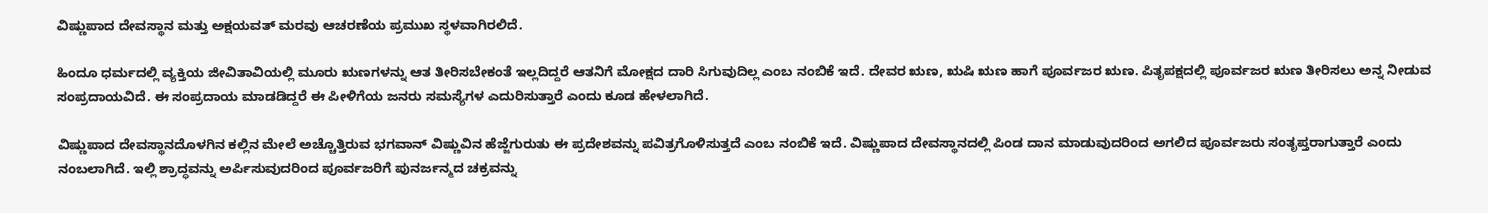ವಿಷ್ಣುಪಾದ ದೇವಸ್ಥಾನ ಮತ್ತು ಅಕ್ಷಯವತ್ ಮರವು ಆಚರಣೆಯ ಪ್ರಮುಖ ಸ್ಥಳವಾಗಿರಲಿದೆ.

ಹಿಂದೂ ಧರ್ಮದಲ್ಲಿ ವ್ಯಕ್ತಿಯ ಜೀವಿತಾವಿಯಲ್ಲಿ ಮೂರು ಋಣಗಳನ್ನು ಆತ ತೀರಿಸಬೇಕಂತೆ ಇಲ್ಲದಿದ್ದರೆ ಆತನಿಗೆ ಮೋಕ್ಷದ ದಾರಿ ಸಿಗುವುದಿಲ್ಲ ಎಂಬ ನಂಬಿಕೆ ಇದೆ. ದೇವರ ಋಣ, ಋಷಿ ಋಣ ಹಾಗೆ ಪೂರ್ವಜರ ಋಣ. ಪಿತೃಪಕ್ಷದಲ್ಲಿ ಪೂರ್ವಜರ ಋಣ ತೀರಿಸಲು ಅನ್ನ ನೀಡುವ ಸಂಪ್ರದಾಯವಿದೆ. ಈ ಸಂಪ್ರದಾಯ ಮಾಡಡಿದ್ದರೆ ಈ ಪೀಳಿಗೆಯ ಜನರು ಸಮಸ್ಯೆಗಳ ಎದುರಿಸುತ್ತಾರೆ ಎಂದು ಕೂಡ ಹೇಳಲಾಗಿದೆ.

ವಿಷ್ಣುಪಾದ ದೇವಸ್ಥಾನದೊಳಗಿನ ಕಲ್ಲಿನ ಮೇಲೆ ಅಚ್ಚೊತ್ತಿರುವ ಭಗವಾನ್ ವಿಷ್ಣುವಿನ ಹೆಜ್ಜೆಗುರುತು ಈ ಪ್ರದೇಶವನ್ನು ಪವಿತ್ರಗೊಳಿಸುತ್ತದೆ ಎಂಬ ನಂಬಿಕೆ ಇದೆ. ವಿಷ್ಣುಪಾದ ದೇವಸ್ಥಾನದಲ್ಲಿ ಪಿಂಡ ದಾನ ಮಾಡುವುದರಿಂದ ಅಗಲಿದ ಪೂರ್ವಜರು ಸಂತೃಪ್ತರಾಗುತ್ತಾರೆ ಎಂದು ನಂಬಲಾಗಿದೆ. ಇಲ್ಲಿ ಶ್ರಾದ್ಧವನ್ನು ಅರ್ಪಿಸುವುದರಿಂದ ಪೂರ್ವಜರಿಗೆ ಪುನರ್ಜನ್ಮದ ಚಕ್ರವನ್ನು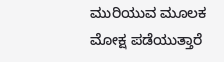ಮುರಿಯುವ ಮೂಲಕ ಮೋಕ್ಷ ಪಡೆಯುತ್ತಾರೆ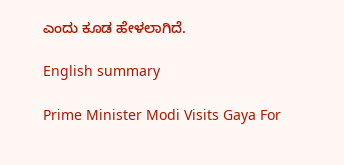ಎಂದು ಕೂಡ ಹೇಳಲಾಗಿದೆ.

English summary

Prime Minister Modi Visits Gaya For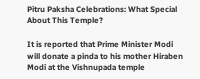Pitru Paksha Celebrations: What Special About This Temple?

It is reported that Prime Minister Modi will donate a pinda to his mother Hiraben Modi at the Vishnupada temple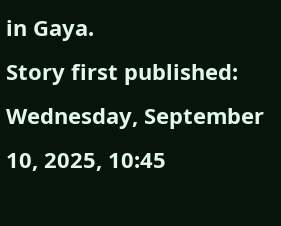in Gaya.
Story first published: Wednesday, September 10, 2025, 10:45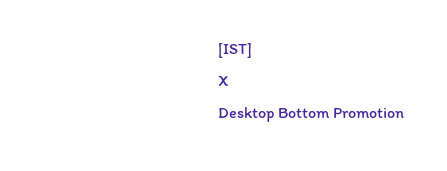[IST]
X
Desktop Bottom Promotion